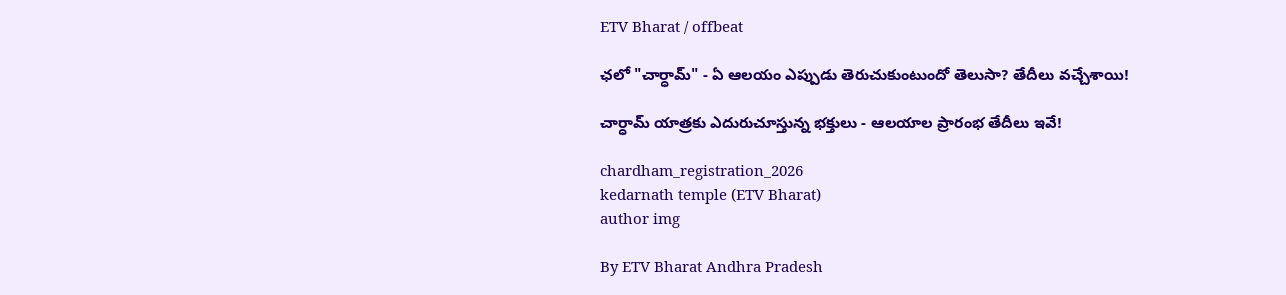ETV Bharat / offbeat

ఛలో "చార్ధామ్" - ఏ ఆలయం ఎప్పుడు తెరుచుకుంటుందో తెలుసా? తేదీలు వచ్చేశాయి!

చార్ధామ్ యాత్రకు ఎదురుచూస్తున్న భక్తులు - ఆలయాల ప్రారంభ తేదీలు ఇవే!

chardham_registration_2026
kedarnath temple (ETV Bharat)
author img

By ETV Bharat Andhra Pradesh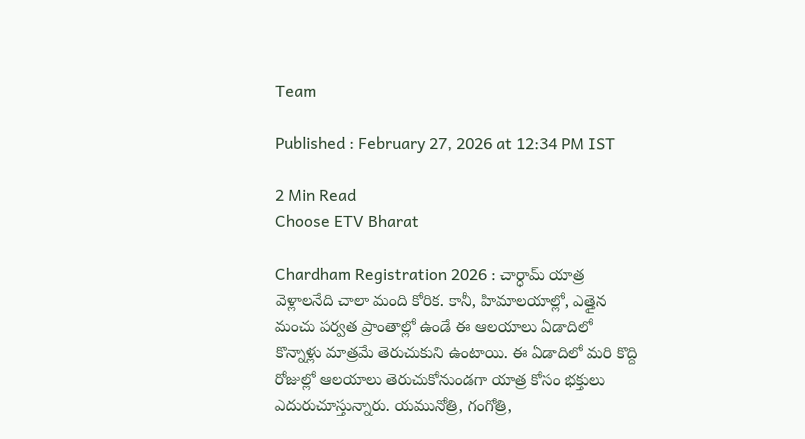Team

Published : February 27, 2026 at 12:34 PM IST

2 Min Read
Choose ETV Bharat

Chardham Registration 2026 : చార్ధామ్ యాత్ర వెళ్లాలనేది చాలా మంది కోరిక. కానీ, హిమాలయాల్లో, ఎత్తైన మంచు పర్వత ప్రాంతాల్లో ఉండే ఈ ఆలయాలు ఏడాదిలో కొన్నాళ్లు మాత్రమే తెరుచుకుని ఉంటాయి. ఈ ఏడాదిలో మరి కొద్ది రోజుల్లో ఆలయాలు తెరుచుకోనుండగా యాత్ర కోసం భక్తులు ఎదురుచూస్తున్నారు. యమునోత్రి, గంగోత్రి,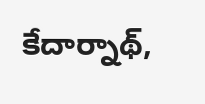కేదార్నాథ్,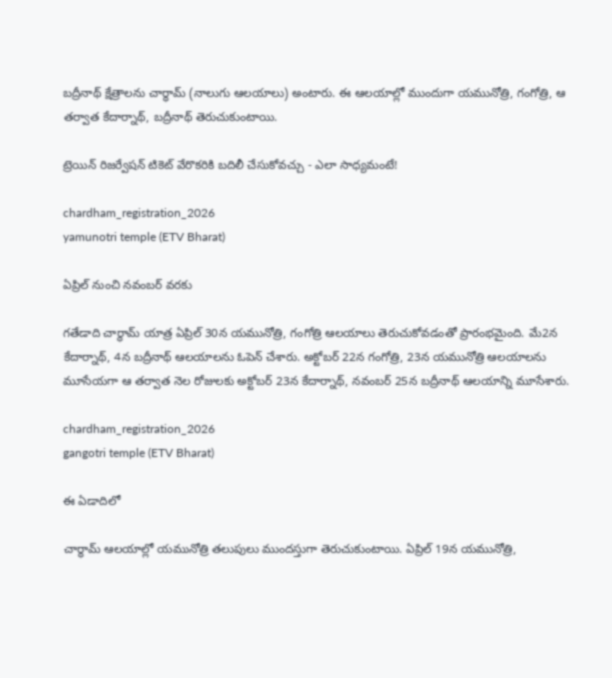బద్రీనాథ్ క్షేత్రాలను చార్ధామ్ (నాలుగు ఆలయాలు) అంటారు. ఈ ఆలయాల్లో ముందుగా యమునోత్రి, గంగోత్రి, ఆ తర్వాత కేదార్నాథ్, బద్రీనాథ్ తెరుచుకుంటాయి.

ట్రెయిన్ రిజర్వేషన్ టికెట్ వేరొకరికి బదిలీ చేసుకోవచ్చు - ఎలా సాధ్యమంటే!

chardham_registration_2026
yamunotri temple (ETV Bharat)

ఏప్రిల్ నుంచి నవంబర్ వరకు

గతేడాది చార్థామ్ యాత్ర ఏప్రిల్ 30న యమునోత్రి, గంగోత్రి ఆలయాలు తెరుచుకోవడంతో ప్రారంభమైంది. మే2న కేదార్నాథ్, 4న బద్రీనాథ్ ఆలయాలను ఓపెన్ చేశారు. అక్టోబర్ 22న గంగోత్రి, 23న యమునోత్రి ఆలయాలను మూసేయగా ఆ తర్వాత నెల రోజులకు అక్టోబర్ 23న కేదార్నాథ్, నవంబర్ 25న బద్రీనాథ్ ఆలయాన్ని మూసేశారు.

chardham_registration_2026
gangotri temple (ETV Bharat)

ఈ ఏడాదిలో

చార్థామ్ ఆలయాల్లో యమునోత్రి తలుపులు ముందస్తుగా తెరుచుకుంటాయి. ఏప్రిల్ 19న యమునోత్రి,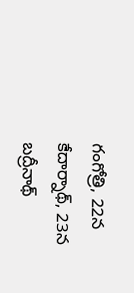గంగోత్రి, 22న కేదార్నాథ్, 23న బద్రీనాథ్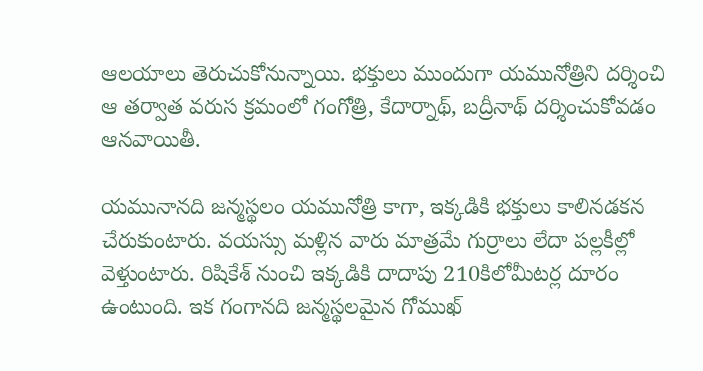ఆలయాలు తెరుచుకోనున్నాయి. భక్తులు ముందుగా యమునోత్రిని దర్శించి ఆ తర్వాత వరుస క్రమంలో గంగోత్రి, కేదార్నాథ్, బద్రీనాథ్ దర్శించుకోవడం ఆనవాయితీ.

యమునానది జన్మస్థలం యమునోత్రి కాగా, ఇక్కడికి భక్తులు కాలినడకన చేరుకుంటారు. వయస్సు మళ్లిన వారు మాత్రమే గుర్రాలు లేదా పల్లకీల్లో వెళ్తుంటారు. రిషికేశ్ నుంచి ఇక్కడికి దాదాపు 210కిలోమీటర్ల దూరం ఉంటుంది. ఇక గంగానది జన్మస్థలమైన గోముఖ్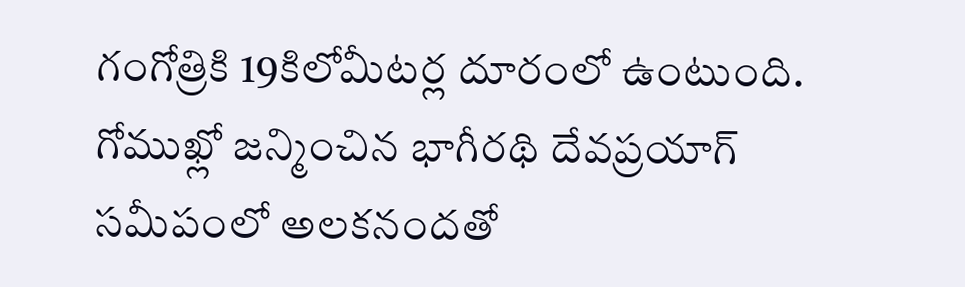గంగోత్రికి 19కిలోమీటర్ల దూరంలో ఉంటుంది. గోముఖ్లో జన్మించిన భాగీరథి దేవప్రయాగ్ సమీపంలో అలకనందతో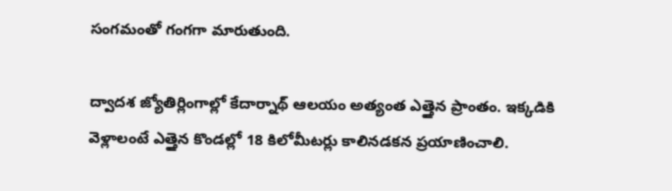సంగమంతో గంగగా మారుతుంది.

ద్వాదశ జ్యోతిర్లింగాల్లో కేదార్నాథ్ ఆలయం అత్యంత ఎత్తైన ప్రాంతం. ఇక్కడికి వెళ్లాలంటే ఎత్తైన కొండల్లో 18 కిలోమీటర్లు కాలినడకన ప్రయాణించాలి.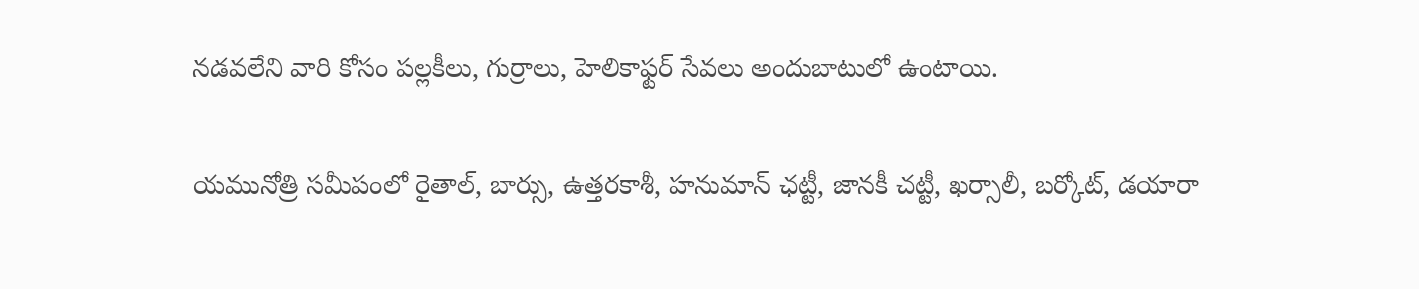నడవలేని వారి కోసం పల్లకీలు, గుర్రాలు, హెలికాఫ్టర్ సేవలు అందుబాటులో ఉంటాయి.

యమునోత్రి సమీపంలో రైతాల్, బార్సు, ఉత్తరకాశీ, హనుమాన్ ఛట్టీ, జానకీ చట్టీ, ఖర్సాలీ, బర్కోట్, డయారా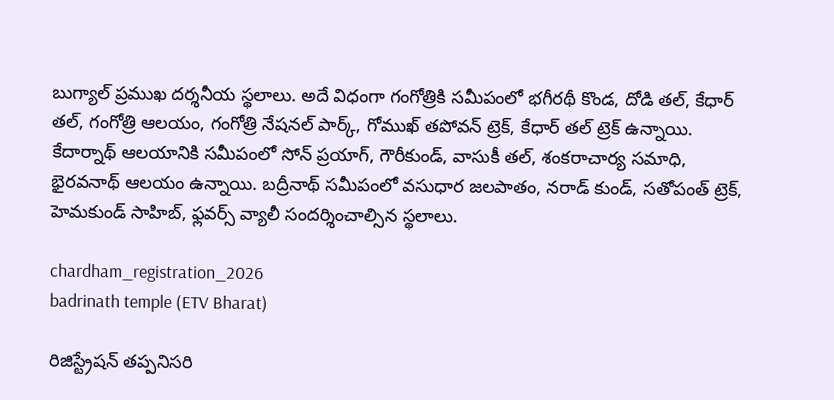బుగ్యాల్ ప్రముఖ దర్శనీయ స్థలాలు. అదే విధంగా గంగోత్రికి సమీపంలో భగీరథీ కొండ, దోడి తల్, కేధార్ తల్, గంగోత్రి ఆలయం, గంగోత్రి నేషనల్ పార్క్, గోముఖ్ తపోవన్ ట్రెక్, కేధార్ తల్ ట్రెక్ ఉన్నాయి. కేదార్నాథ్ ఆలయానికి సమీపంలో సోన్ ప్రయాగ్, గౌరీకుండ్, వాసుకీ తల్, శంకరాచార్య సమాధి, భైరవనాథ్ ఆలయం ఉన్నాయి. బద్రీనాథ్ సమీపంలో వసుధార జలపాతం, నరాడ్ కుండ్, సతోపంత్ ట్రెక్, హెమకుండ్ సాహిబ్, ఫ్లవర్స్ వ్యాలీ సందర్శించాల్సిన స్థలాలు.

chardham_registration_2026
badrinath temple (ETV Bharat)

రిజిస్ట్రేషన్ తప్పనిసరి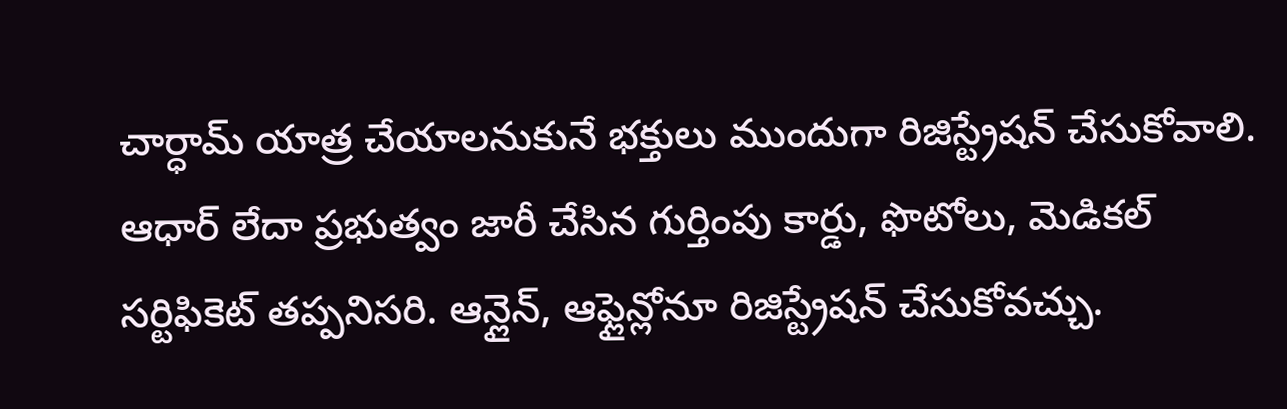చార్ధామ్ యాత్ర చేయాలనుకునే భక్తులు ముందుగా రిజిస్ట్రేషన్ చేసుకోవాలి. ఆధార్ లేదా ప్రభుత్వం జారీ చేసిన గుర్తింపు కార్డు, ఫొటోలు, మెడికల్ సర్టిఫికెట్ తప్పనిసరి. ఆన్లైన్, ఆఫ్లైన్లోనూ రిజిస్ట్రేషన్ చేసుకోవచ్చు.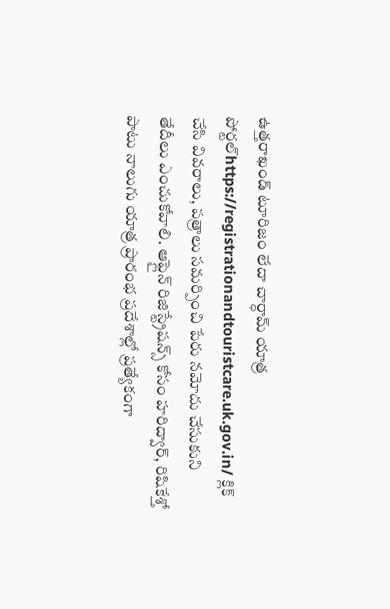ఉత్తరాఖండ్ టూరిజం లేదా చార్ధామ్ యాత్ర పోర్టల్https://registrationandtouristcare.uk.gov.in/ క్లిక్ చేసి వివరాలు, పత్రాలు సమర్పించి పేరు నమోదు చేసుకుని తేదీలు ఎంచుకోవాలి. ఆఫ్లైన్ రిజిస్ట్రేషన్స్ కోసం హరిద్వార్, రిషికేశ్తో పాటు నాలుగు యాత్ర ప్రారంభ ప్రదేశాల్లో ప్రత్యేకంగా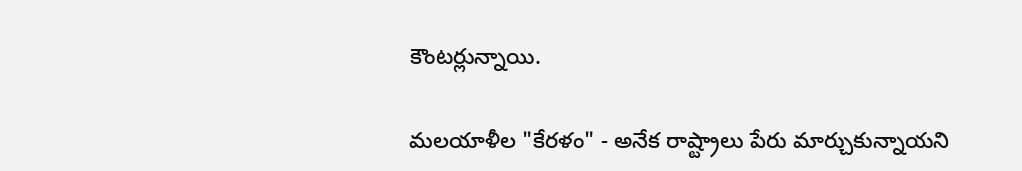కౌంటర్లున్నాయి.

మలయాళీల "కేరళం" - అనేక రాష్ట్రాలు పేరు మార్చుకున్నాయని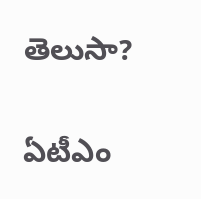తెలుసా?

ఏటీఎం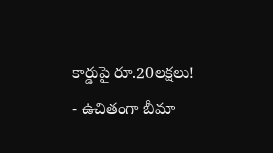కార్డుపై రూ.20లక్షలు! - ఉచితంగా బీమా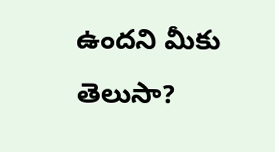ఉందని మీకు తెలుసా?